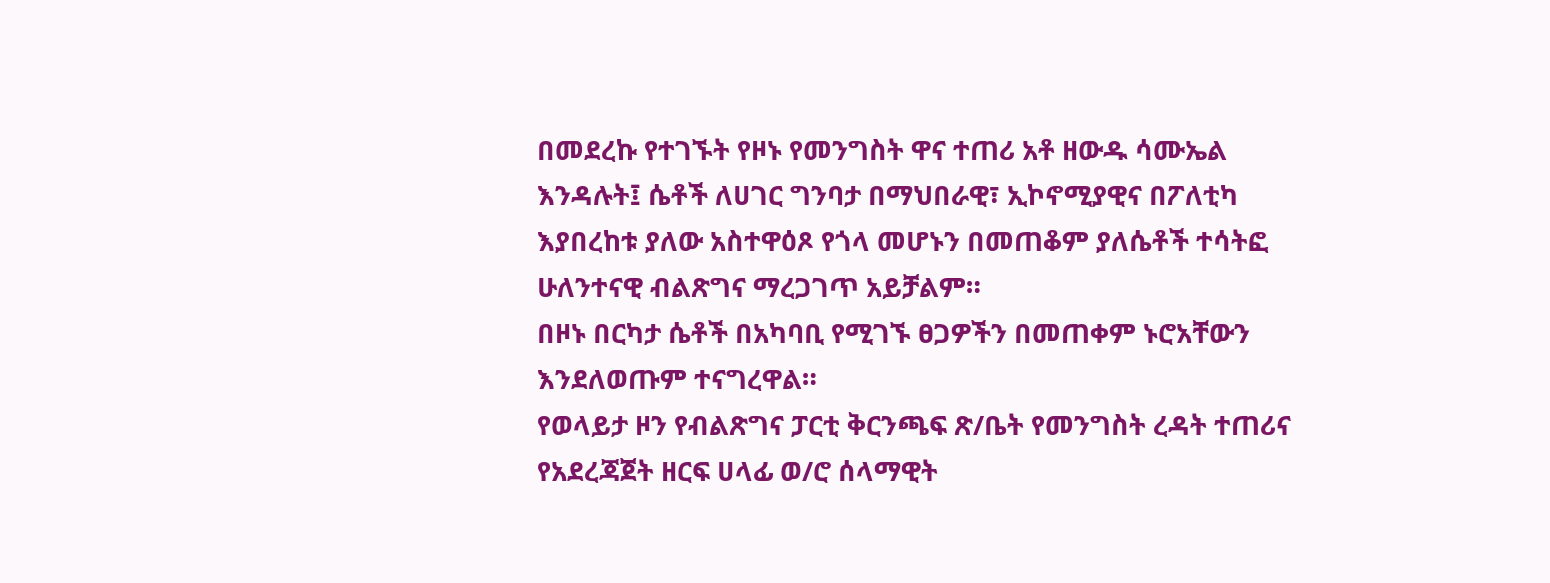በመደረኩ የተገኙት የዞኑ የመንግስት ዋና ተጠሪ አቶ ዘውዱ ሳሙኤል እንዳሉት፤ ሴቶች ለሀገር ግንባታ በማህበራዊ፣ ኢኮኖሚያዊና በፖለቲካ እያበረከቱ ያለው አስተዋዕጾ የጎላ መሆኑን በመጠቆም ያለሴቶች ተሳትፎ ሁለንተናዊ ብልጽግና ማረጋገጥ አይቻልም።
በዞኑ በርካታ ሴቶች በአካባቢ የሚገኙ ፀጋዎችን በመጠቀም ኑሮአቸውን እንደለወጡም ተናግረዋል።
የወላይታ ዞን የብልጽግና ፓርቲ ቅርንጫፍ ጽ/ቤት የመንግስት ረዳት ተጠሪና የአደረጃጀት ዘርፍ ሀላፊ ወ/ሮ ሰላማዊት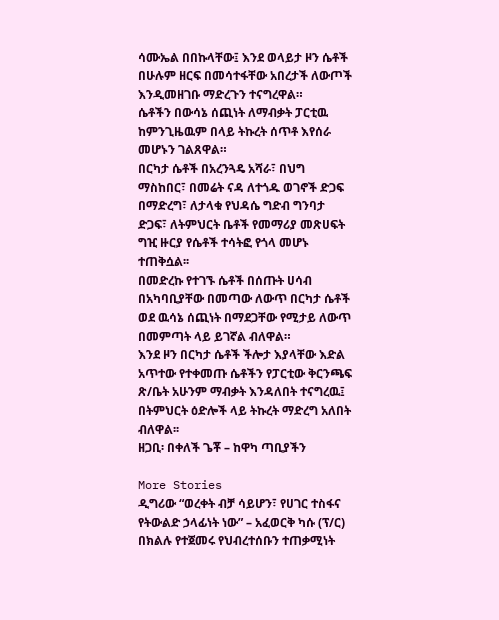ሳሙኤል በበኩላቸው፤ እንደ ወላይታ ዞን ሴቶች በሁሉም ዘርፍ በመሳተፋቸው አበረታች ለውጦች እንዲመዘገቡ ማድረጉን ተናግረዋል።
ሴቶችን በውሳኔ ሰጪነት ለማብቃት ፓርቲዉ ከምንጊዜዉም በላይ ትኩረት ሰጥቶ እየሰራ መሆኑን ገልጸዋል።
በርካታ ሴቶች በአረንጓዴ አሻራ፣ በህግ ማስከበር፣ በመሬት ናዳ ለተጎዱ ወገኖች ድጋፍ በማድረግ፣ ለታላቁ የህዳሴ ግድብ ግንባታ ድጋፍ፣ ለትምህርት ቤቶች የመማሪያ መጽሀፍት ግዢ ዙርያ የሴቶች ተሳትፎ የጎላ መሆኑ ተጠቅሷል፡፡
በመድረኩ የተገኙ ሴቶች በሰጡት ሀሳብ በአካባቢያቸው በመጣው ለውጥ በርካታ ሴቶች ወደ ዉሳኔ ሰጪነት በማደጋቸው የሚታይ ለውጥ በመምጣት ላይ ይገኛል ብለዋል።
እንደ ዞን በርካታ ሴቶች ችሎታ እያላቸው እድል አጥተው የተቀመጡ ሴቶችን የፓርቲው ቅርንጫፍ ጽ/ቤት አሁንም ማብቃት እንዳለበት ተናግረዉ፤ በትምህርት ዕድሎች ላይ ትኩረት ማድረግ አለበት ብለዋል፡፡
ዘጋቢ፡ በቀለች ጌቾ – ከዋካ ጣቢያችን

More Stories
ዲግሪው “ወረቀት ብቻ ሳይሆን፣ የሀገር ተስፋና የትውልድ ኃላፊነት ነው” – አፈወርቅ ካሱ (ፕ/ር)
በክልሉ የተጀመሩ የህብረተሰቡን ተጠቃሚነት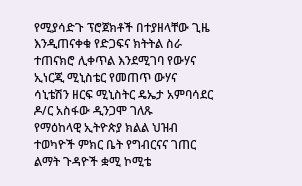የሚያሳድጉ ፕሮጀክቶች በተያዘላቸው ጊዜ እንዲጠናቀቁ የድጋፍና ክትትል ስራ ተጠናክሮ ሊቀጥል እንደሚገባ የውሃና ኢነርጂ ሚኒስቴር የመጠጥ ውሃና ሳኒቴሽን ዘርፍ ሚኒስትር ዴኤታ አምባሳደር ዶ/ር አስፋው ዲንጋሞ ገለጹ
የማዕከላዊ ኢትዮጵያ ክልል ህዝብ ተወካዮች ምክር ቤት የግብርናና ገጠር ልማት ጉዳዮች ቋሚ ኮሚቴ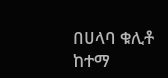በሀላባ ቁሊቶ ከተማ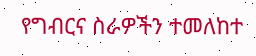የግብርና ስራዎችን ተመለከተ